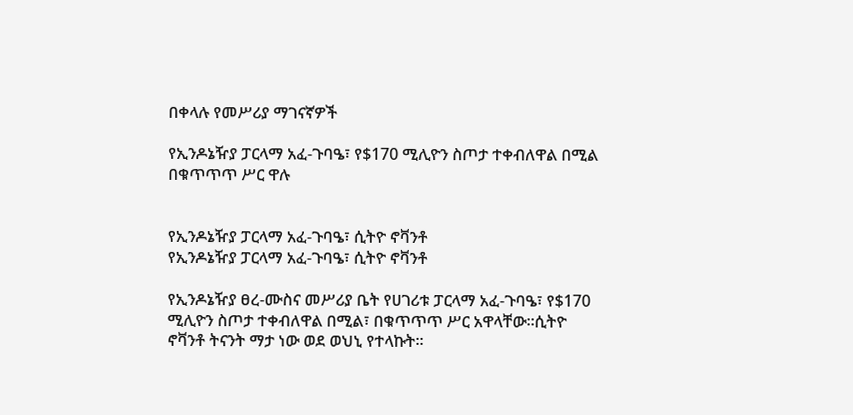በቀላሉ የመሥሪያ ማገናኛዎች

የኢንዶኔዥያ ፓርላማ አፈ-ጉባዔ፣ የ$170 ሚሊዮን ስጦታ ተቀብለዋል በሚል በቁጥጥጥ ሥር ዋሉ


የኢንዶኔዥያ ፓርላማ አፈ-ጉባዔ፣ ሲትዮ ኖቫንቶ
የኢንዶኔዥያ ፓርላማ አፈ-ጉባዔ፣ ሲትዮ ኖቫንቶ

የኢንዶኔዥያ ፀረ-ሙስና መሥሪያ ቤት የሀገሪቱ ፓርላማ አፈ-ጉባዔ፣ የ$170 ሚሊዮን ስጦታ ተቀብለዋል በሚል፣ በቁጥጥጥ ሥር አዋላቸው።ሲትዮ ኖቫንቶ ትናንት ማታ ነው ወደ ወህኒ የተላኩት።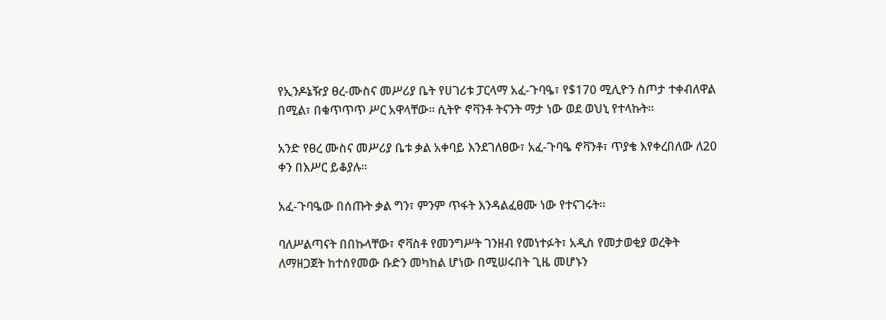የኢንዶኔዥያ ፀረ-ሙስና መሥሪያ ቤት የሀገሪቱ ፓርላማ አፈ-ጉባዔ፣ የ$170 ሚሊዮን ስጦታ ተቀብለዋል በሚል፣ በቁጥጥጥ ሥር አዋላቸው። ሲትዮ ኖቫንቶ ትናንት ማታ ነው ወደ ወህኒ የተላኩት።

አንድ የፀረ ሙስና መሥሪያ ቤቱ ቃል አቀባይ እንደገለፀው፣ አፈ-ጉባዔ ኖቫንቶ፣ ጥያቄ እየቀረበለው ለ20 ቀን በእሥር ይቆያሉ።

አፈ-ጉባዔው በሰጡት ቃል ግን፣ ምንም ጥፋት እንዳልፈፀሙ ነው የተናገሩት።

ባለሥልጣናት በበኩላቸው፣ ኖቫስቶ የመንግሥት ገንዘብ የመነተፉት፣ አዲስ የመታወቂያ ወረቅት ለማዘጋጀት ከተሰየመው ቡድን መካከል ሆነው በሚሠሩበት ጊዜ መሆኑን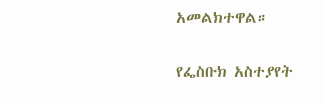አመልክተዋል።

የፌስቡክ አስተያየት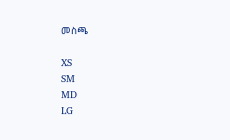መስጫ

XS
SM
MD
LG